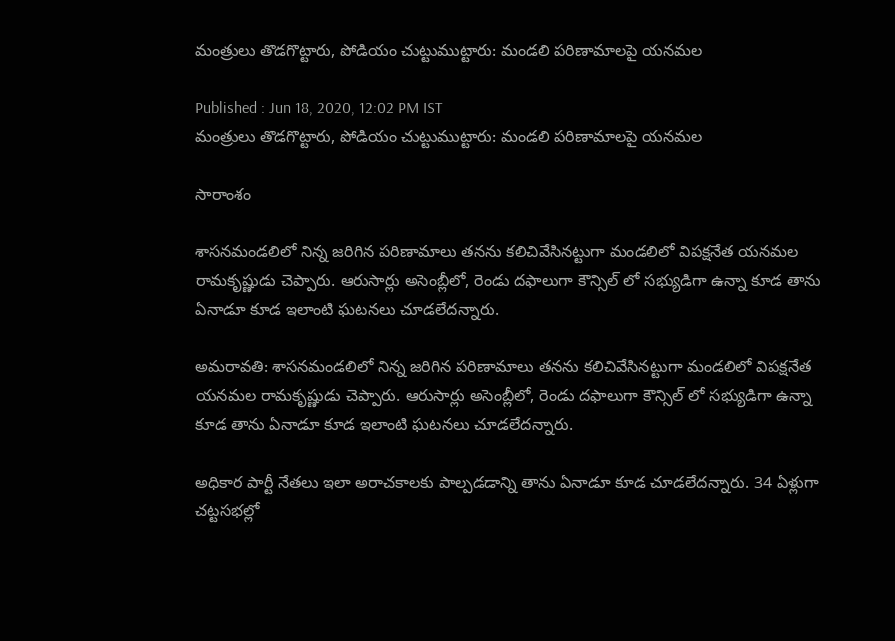మంత్రులు తొడగొట్టారు, పోడియం చుట్టుముట్టారు: మండలి పరిణామాలపై యనమల

Published : Jun 18, 2020, 12:02 PM IST
మంత్రులు తొడగొట్టారు, పోడియం చుట్టుముట్టారు: మండలి పరిణామాలపై యనమల

సారాంశం

శాసనమండలిలో నిన్న జరిగిన పరిణామాలు తనను కలిచివేసినట్టుగా మండలిలో విపక్షనేత యనమల రామకృష్ణుడు చెప్పారు. ఆరుసార్లు అసెంబ్లీలో, రెండు దఫాలుగా కౌన్సిల్ లో సభ్యుడిగా ఉన్నా కూడ తాను ఏనాడూ కూడ ఇలాంటి ఘటనలు చూడలేదన్నారు.

అమరావతి: శాసనమండలిలో నిన్న జరిగిన పరిణామాలు తనను కలిచివేసినట్టుగా మండలిలో విపక్షనేత యనమల రామకృష్ణుడు చెప్పారు. ఆరుసార్లు అసెంబ్లీలో, రెండు దఫాలుగా కౌన్సిల్ లో సభ్యుడిగా ఉన్నా కూడ తాను ఏనాడూ కూడ ఇలాంటి ఘటనలు చూడలేదన్నారు.

అధికార పార్టీ నేతలు ఇలా అరాచకాలకు పాల్పడడాన్ని తాను ఏనాడూ కూడ చూడలేదన్నారు. 34 ఏళ్లుగా చట్టసభల్లో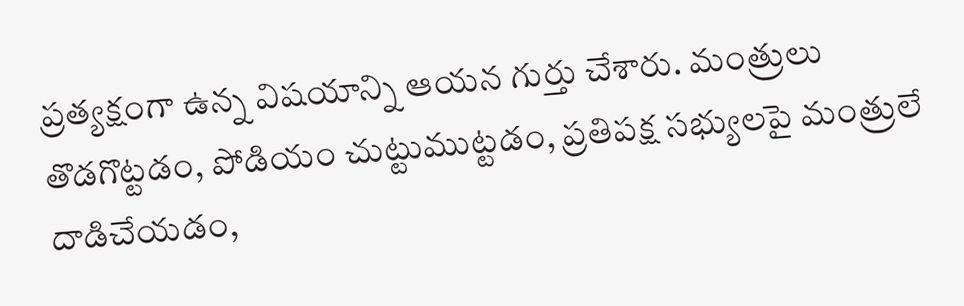ప్రత్యక్షంగా ఉన్న విషయాన్ని ఆయన గుర్తు చేశారు. మంత్రులు తొడగొట్టడం, పోడియం చుట్టుముట్టడం, ప్రతిపక్ష సభ్యులపై మంత్రులే దాడిచేయడం,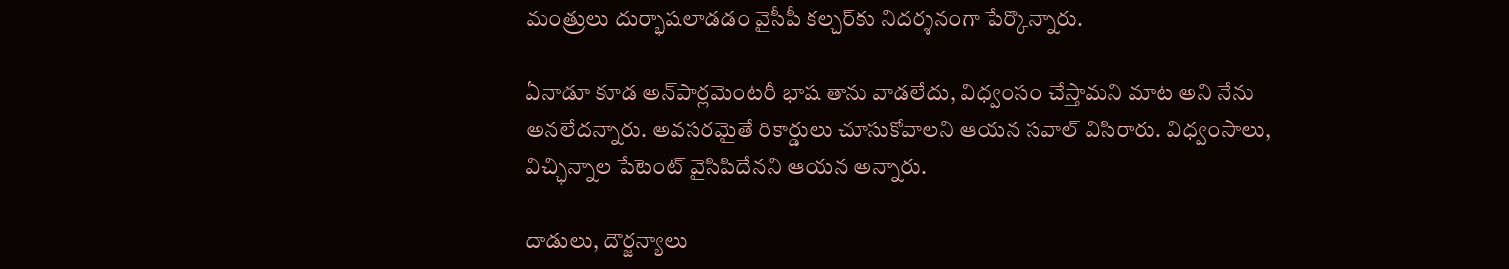మంత్రులు దుర్భాషలాడడం వైసీపీ కల్చర్‌కు నిదర్శనంగా పేర్కొన్నారు.

ఏనాడూ కూడ అన్‌పార్లమెంటరీ భాష తాను వాడలేదు, విధ్వంసం చేస్తామని మాట అని నేను అనలేదన్నారు. అవసరమైతే రికార్డులు చూసుకోవాలని ఆయన సవాల్ విసిరారు. విధ్వంసాలు, విచ్ఛిన్నాల పేటెంట్ వైసిపిదేనని ఆయన అన్నారు.

దాడులు, దౌర్జన్యాలు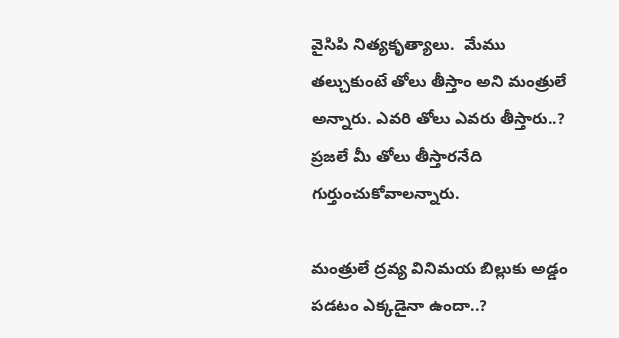వైసిపి నిత్యకృత్యాలు.  మేము తల్చుకుంటే తోలు తీస్తాం అని మంత్రులే అన్నారు. ఎవరి తోలు ఎవరు తీస్తారు..? ప్రజలే మీ తోలు తీస్తారనేది గుర్తుంచుకోవాలన్నారు.

మంత్రులే ద్రవ్య వినిమయ బిల్లుకు అడ్డం పడటం ఎక్కడైనా ఉందా..?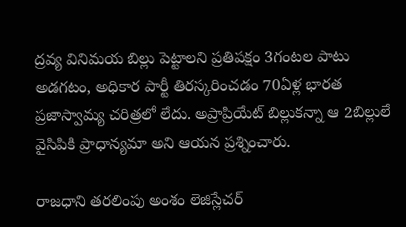ద్రవ్య వినిమయ బిల్లు పెట్టాలని ప్రతిపక్షం 3గంటల పాటు అడగటం, అధికార పార్టీ తిరస్కరించడం 70ఏళ్ల భారత ప్రజాస్వామ్య చరిత్రలో లేదు. అప్రాప్రియేట్ బిల్లుకన్నా ఆ 2బిల్లులే వైసిపికి ప్రాధాన్యమా అని ఆయన ప్రశ్నించారు.

రాజధాని తరలింపు అంశం లెజిస్లేచర్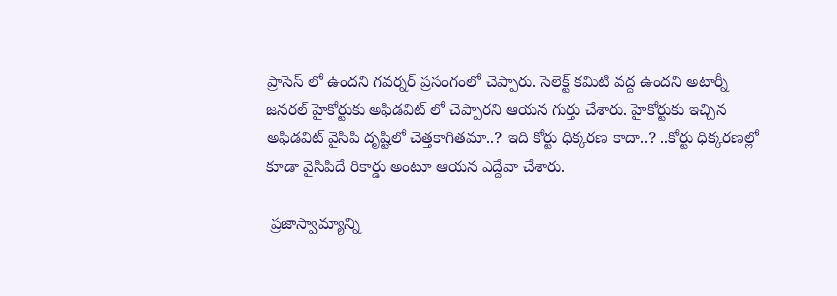ప్రాసెస్ లో ఉందని గవర్నర్ ప్రసంగంలో చెప్పారు. సెలెక్ట్ కమిటి వద్ద ఉందని అటార్నీ జనరల్ హైకోర్టుకు అఫిడవిట్ లో చెప్పారని ఆయన గుర్తు చేశారు. హైకోర్టుకు ఇచ్చిన అఫిడవిట్ వైసిపి దృష్టిలో చెత్తకాగితమా..? ఇది కోర్టు ధిక్కరణ కాదా..? ..కోర్టు ధిక్కరణల్లో కూడా వైసిపిదే రికార్డు అంటూ ఆయన ఎద్దేవా చేశారు.

 ప్రజాస్వామ్యాన్ని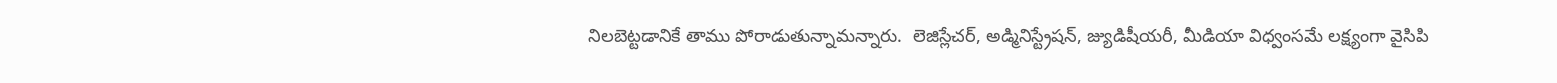నిలబెట్టడానికే తాము పోరాడుతున్నామన్నారు.  లెజిస్లేచర్, అడ్మినిస్ట్రేషన్, జ్యుడిషీయరీ, మీడియా విధ్వంసమే లక్ష్యంగా వైసిపి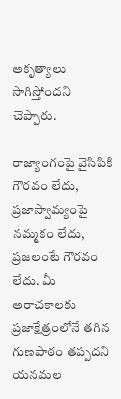అకృత్యాలు సాగిస్తోందని చెప్పారు.

రాజ్యాంగంపై వైసిపికి గౌరవం లేదు, ప్రజాస్వామ్యంపై నమ్మకం లేదు, ప్రజలంటే గౌరవం లేదు. మీ అరాచకాలకు ప్రజాక్షేత్రంలోనే తగిన గుణపాఠం తప్పదని యనమల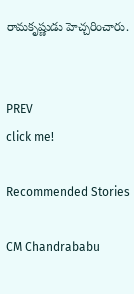రామకృష్ణుడు హెచ్చరించారు.


PREV
click me!

Recommended Stories

CM Chandrababu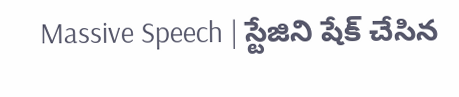Massive Speech | స్టేజిని షేక్ చేసిన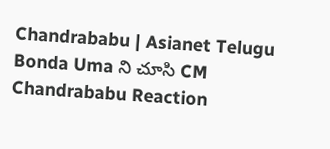Chandrababu | Asianet Telugu
Bonda Uma ని చూసి CM Chandrababu Reaction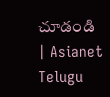చూడండి | Asianet Telugu